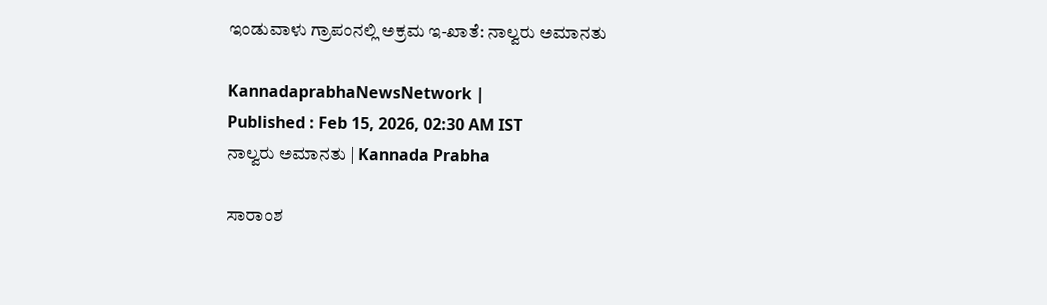ಇಂಡುವಾಳು ಗ್ರಾಪಂನಲ್ಲಿ ಅಕ್ರಮ ಇ-ಖಾತೆ: ನಾಲ್ವರು ಅಮಾನತು

KannadaprabhaNewsNetwork |
Published : Feb 15, 2026, 02:30 AM IST
ನಾಲ್ವರು ಅಮಾನತು | Kannada Prabha

ಸಾರಾಂಶ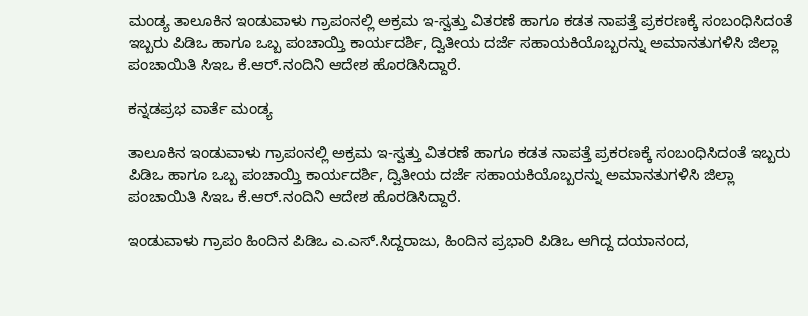ಮಂಡ್ಯ ತಾಲೂಕಿನ ಇಂಡುವಾಳು ಗ್ರಾಪಂನಲ್ಲಿ ಅಕ್ರಮ ಇ-ಸ್ವತ್ತು ವಿತರಣೆ ಹಾಗೂ ಕಡತ ನಾಪತ್ತೆ ಪ್ರಕರಣಕ್ಕೆ ಸಂಬಂಧಿಸಿದಂತೆ ಇಬ್ಬರು ಪಿಡಿಒ ಹಾಗೂ ಒಬ್ಬ ಪಂಚಾಯ್ತಿ ಕಾರ್ಯದರ್ಶಿ, ದ್ವಿತೀಯ ದರ್ಜೆ ಸಹಾಯಕಿಯೊಬ್ಬರನ್ನು ಅಮಾನತುಗಳಿಸಿ ಜಿಲ್ಲಾ ಪಂಚಾಯಿತಿ ಸಿಇಒ ಕೆ.ಆರ್.ನಂದಿನಿ ಆದೇಶ ಹೊರಡಿಸಿದ್ದಾರೆ.

ಕನ್ನಡಪ್ರಭ ವಾರ್ತೆ ಮಂಡ್ಯ

ತಾಲೂಕಿನ ಇಂಡುವಾಳು ಗ್ರಾಪಂನಲ್ಲಿ ಅಕ್ರಮ ಇ-ಸ್ವತ್ತು ವಿತರಣೆ ಹಾಗೂ ಕಡತ ನಾಪತ್ತೆ ಪ್ರಕರಣಕ್ಕೆ ಸಂಬಂಧಿಸಿದಂತೆ ಇಬ್ಬರು ಪಿಡಿಒ ಹಾಗೂ ಒಬ್ಬ ಪಂಚಾಯ್ತಿ ಕಾರ್ಯದರ್ಶಿ, ದ್ವಿತೀಯ ದರ್ಜೆ ಸಹಾಯಕಿಯೊಬ್ಬರನ್ನು ಅಮಾನತುಗಳಿಸಿ ಜಿಲ್ಲಾ ಪಂಚಾಯಿತಿ ಸಿಇಒ ಕೆ.ಆರ್.ನಂದಿನಿ ಆದೇಶ ಹೊರಡಿಸಿದ್ದಾರೆ.

ಇಂಡುವಾಳು ಗ್ರಾಪಂ ಹಿಂದಿನ ಪಿಡಿಒ ಎ.ಎಸ್.ಸಿದ್ದರಾಜು, ಹಿಂದಿನ ಪ್ರಭಾರಿ ಪಿಡಿಒ ಆಗಿದ್ದ ದಯಾನಂದ,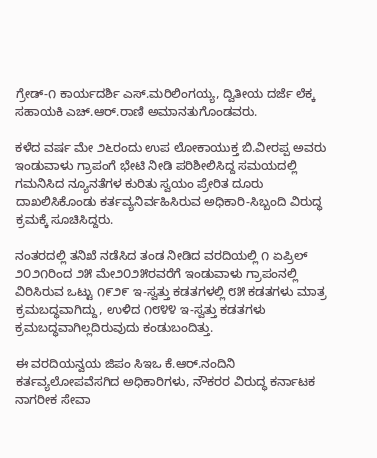ಗ್ರೇಡ್-೧ ಕಾರ್ಯದರ್ಶಿ ಎಸ್.ಮರಿಲಿಂಗಯ್ಯ, ದ್ವಿತೀಯ ದರ್ಜೆ ಲೆಕ್ಕ ಸಹಾಯಕಿ ಎಚ್.ಆರ್.ರಾಣಿ ಅಮಾನತುಗೊಂಡವರು.

ಕಳೆದ ವರ್ಷ ಮೇ ೨೬ರಂದು ಉಪ ಲೋಕಾಯುಕ್ತ ಬಿ.ವೀರಪ್ಪ ಅವರು ಇಂಡುವಾಳು ಗ್ರಾಪಂಗೆ ಭೇಟಿ ನೀಡಿ ಪರಿಶೀಲಿಸಿದ್ದ ಸಮಯದಲ್ಲಿ ಗಮನಿಸಿದ ನ್ಯೂನತೆಗಳ ಕುರಿತು ಸ್ವಯಂ ಪ್ರೇರಿತ ದೂರು ದಾಖಲಿಸಿಕೊಂಡು ಕರ್ತವ್ಯನಿರ್ವಹಿಸಿರುವ ಅಧಿಕಾರಿ-ಸಿಬ್ಬಂದಿ ವಿರುದ್ಧ ಕ್ರಮಕ್ಕೆ ಸೂಚಿಸಿದ್ದರು.

ನಂತರದಲ್ಲಿ ತನಿಖೆ ನಡೆಸಿದ ತಂಡ ನೀಡಿದ ವರದಿಯಲ್ಲಿ ೧ ಏಪ್ರಿಲ್ ೨೦೨೧ರಿಂದ ೨೫ ಮೇ೨೦೨೫ರವರೆಗೆ ಇಂಡುವಾಳು ಗ್ರಾಪಂನಲ್ಲಿ ವಿರಿಸಿರುವ ಒಟ್ಟು ೧೯೨೯ ಇ-ಸ್ವತ್ತು ಕಡತಗಳಲ್ಲಿ ೮೫ ಕಡತಗಳು ಮಾತ್ರ ಕ್ರಮಬದ್ಧವಾಗಿದ್ದು, ಉಳಿದ ೧೮೪೪ ಇ-ಸ್ವತ್ತು ಕಡತಗಳು ಕ್ರಮಬದ್ಧವಾಗಿಲ್ಲದಿರುವುದು ಕಂಡುಬಂದಿತ್ತು.

ಈ ವರದಿಯನ್ವಯ ಜಿಪಂ ಸಿಇಒ ಕೆ.ಆರ್.ನಂದಿನಿ ಕರ್ತವ್ಯಲೋಪವೆಸಗಿದ ಅಧಿಕಾರಿಗಳು, ನೌಕರರ ವಿರುದ್ಧ ಕರ್ನಾಟಕ ನಾಗರೀಕ ಸೇವಾ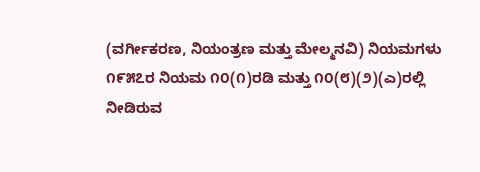(ವರ್ಗೀಕರಣ, ನಿಯಂತ್ರಣ ಮತ್ತು ಮೇಲ್ಮನವಿ) ನಿಯಮಗಳು ೧೯೫೭ರ ನಿಯಮ ೧೦(೧)ರಡಿ ಮತ್ತು ೧೦(೮)(೨)(ಎ)ರಲ್ಲಿ ನೀಡಿರುವ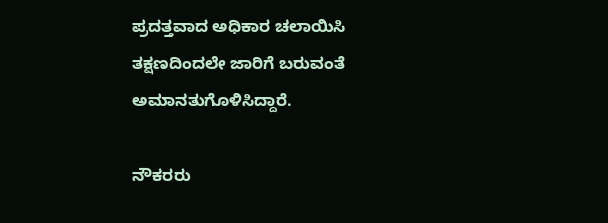ಪ್ರದತ್ತವಾದ ಅಧಿಕಾರ ಚಲಾಯಿಸಿ ತಕ್ಷಣದಿಂದಲೇ ಜಾರಿಗೆ ಬರುವಂತೆ ಅಮಾನತುಗೊಳಿಸಿದ್ದಾರೆ.

ನೌಕರರು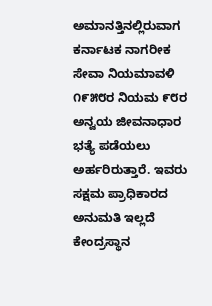ಅಮಾನತ್ತಿನಲ್ಲಿರುವಾಗ ಕರ್ನಾಟಕ ನಾಗರೀಕ ಸೇವಾ ನಿಯಮಾವಳಿ ೧೯೫೮ರ ನಿಯಮ ೯೮ರ ಅನ್ವಯ ಜೀವನಾಧಾರ ಭತ್ಯೆ ಪಡೆಯಲು ಅರ್ಹರಿರುತ್ತಾರೆ. ಇವರು ಸಕ್ಷಮ ಪ್ರಾಧಿಕಾರದ ಅನುಮತಿ ಇಲ್ಲದೆ ಕೇಂದ್ರಸ್ಥಾನ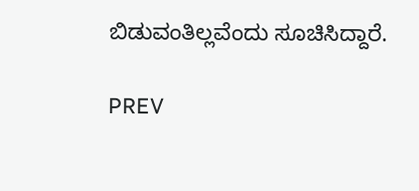ಬಿಡುವಂತಿಲ್ಲವೆಂದು ಸೂಚಿಸಿದ್ದಾರೆ.

PREV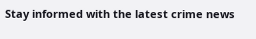Stay informed with the latest crime news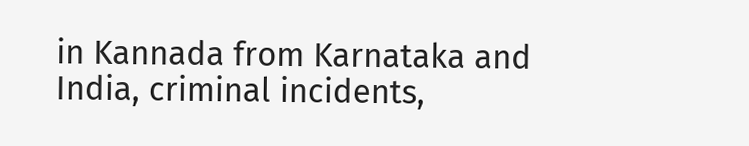in Kannada from Karnataka and India, criminal incidents,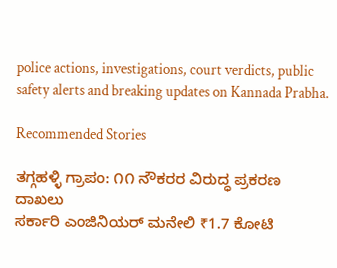police actions, investigations, court verdicts, public safety alerts and breaking updates on Kannada Prabha.

Recommended Stories

ತಗ್ಗಹಳ್ಳಿ ಗ್ರಾಪಂ: ೧೧ ನೌಕರರ ವಿರುದ್ಧ ಪ್ರಕರಣ ದಾಖಲು
ಸರ್ಕಾರಿ ಎಂಜಿನಿಯರ್‌ ಮನೇಲಿ ₹1.7 ಕೋಟಿ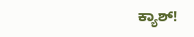ಕ್ಯಾಶ್‌!